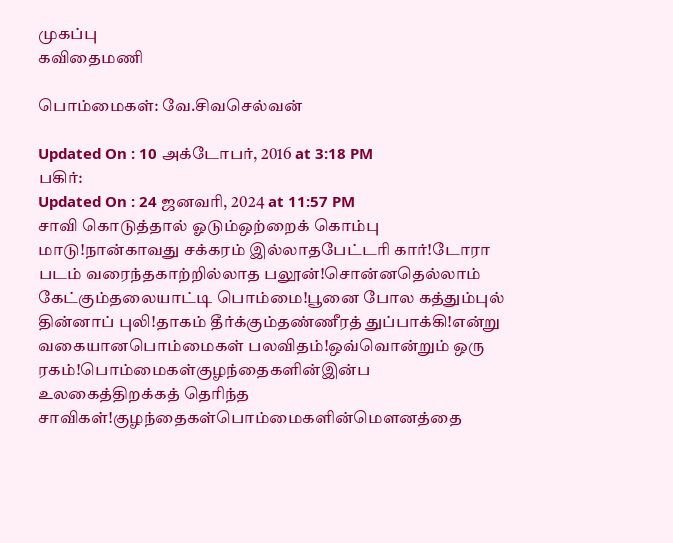முகப்பு
கவிதைமணி

பொம்மைகள்: வே.சிவசெல்வன்

Updated On : 10 அக்டோபர், 2016 at 3:18 PM
பகிர்:
Updated On : 24 ஜனவரி, 2024 at 11:57 PM
சாவி கொடுத்தால் ஓடும்ஒற்றைக் கொம்பு மாடு!நான்காவது சக்கரம் இல்லாதபேட்டரி கார்!டோரா படம் வரைந்தகாற்றில்லாத பலூன்!சொன்னதெல்லாம் கேட்கும்தலையாட்டி பொம்மை!பூனை போல கத்தும்புல் தின்னாப் புலி!தாகம் தீர்க்கும்தண்ணீரத் துப்பாக்கி!என்று வகையானபொம்மைகள் பலவிதம்!ஒவ்வொன்றும் ஒரு ரகம்!பொம்மைகள்குழந்தைகளின்இன்ப உலகைத்திறக்கத் தெரிந்த சாவிகள்!குழந்தைகள்பொம்மைகளின்மௌனத்தை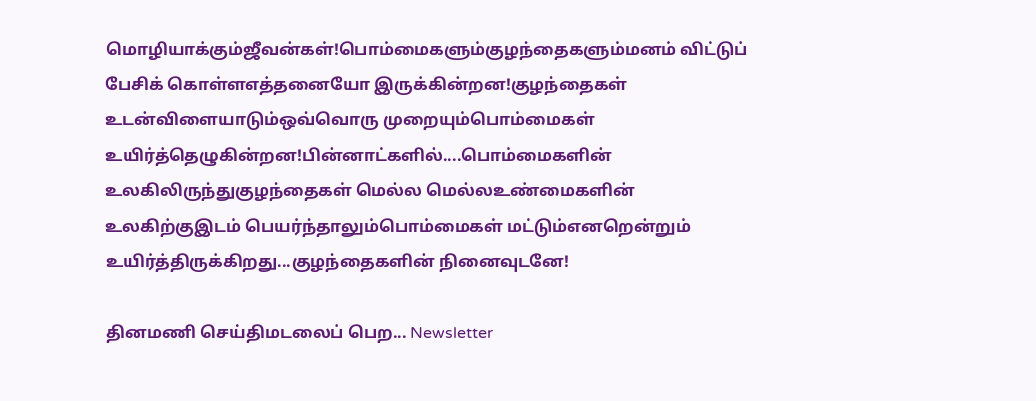மொழியாக்கும்ஜீவன்கள்!பொம்மைகளும்குழந்தைகளும்மனம் விட்டுப் பேசிக் கொள்ளஎத்தனையோ இருக்கின்றன!குழந்தைகள் உடன்விளையாடும்ஒவ்வொரு முறையும்பொம்மைகள் உயிர்த்தெழுகின்றன!பின்னாட்களில்....பொம்மைகளின் உலகிலிருந்துகுழந்தைகள் மெல்ல மெல்லஉண்மைகளின் உலகிற்குஇடம் பெயர்ந்தாலும்பொம்மைகள் மட்டும்எனறென்றும் உயிர்த்திருக்கிறது...குழந்தைகளின் நினைவுடனே!

தினமணி செய்திமடலைப் பெற... Newsletter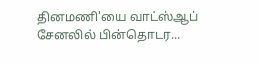தினமணி'யை வாட்ஸ்ஆப் சேனலில் பின்தொடர...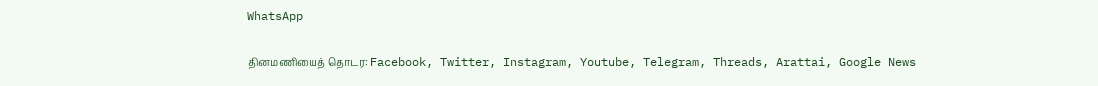WhatsApp

தினமணியைத் தொடர: Facebook, Twitter, Instagram, Youtube, Telegram, Threads, Arattai, Google News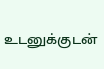உடனுக்குடன்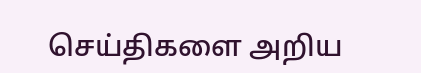செய்திகளை அறிய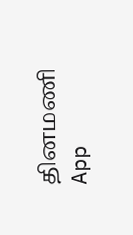தினமணி App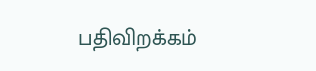பதிவிறக்கம்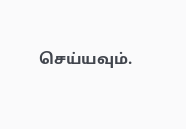செய்யவும்.